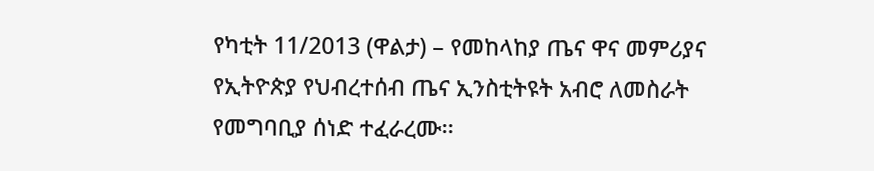የካቲት 11/2013 (ዋልታ) – የመከላከያ ጤና ዋና መምሪያና የኢትዮጵያ የህብረተሰብ ጤና ኢንስቲትዩት አብሮ ለመስራት የመግባቢያ ሰነድ ተፈራረሙ፡፡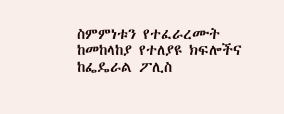ስምምነቱን የተፈራረሙት ከመከላከያ የተለያዩ ክፍሎችና ከፌዴራል ፖሊስ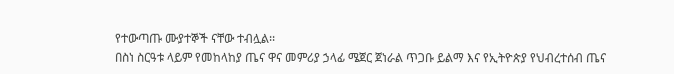የተውጣጡ ሙያተኞች ናቸው ተብሏል፡፡
በስነ ስርዓቱ ላይም የመከላከያ ጤና ዋና መምሪያ ኃላፊ ሜጀር ጀነራል ጥጋቡ ይልማ እና የኢትዮጵያ የህብረተሰብ ጤና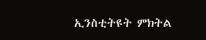ኢንስቲትዩት ምክትል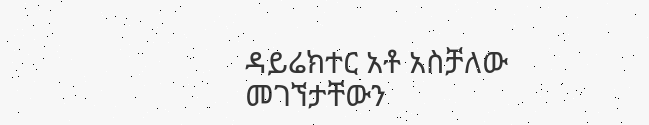ዳይሬክተር አቶ አስቻለው መገኘታቸውን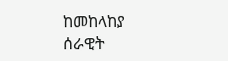ከመከላከያ ሰራዊት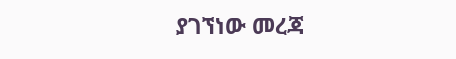ያገኘነው መረጃ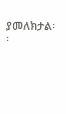ያመለክታል፡፡